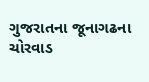ગુજરાતના જૂનાગઢના ચોરવાડ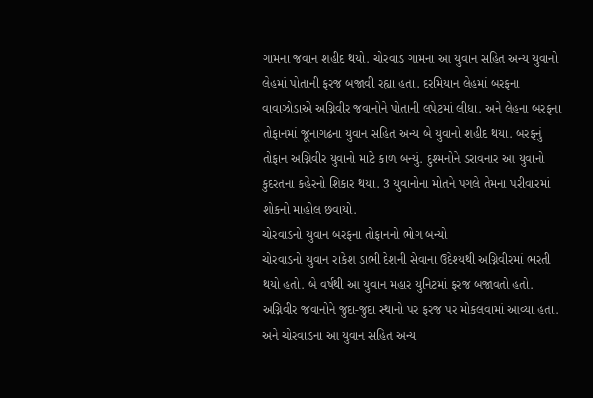ગામના જવાન શહીદ થયો. ચોરવાડ ગામના આ યુવાન સહિત અન્ય યુવાનો લેહમાં પોતાની ફરજ બજાવી રહ્યા હતા. દરમિયાન લેહમાં બરફના વાવાઝોડાએ અગ્નિવીર જવાનોને પોતાની લપેટમાં લીધા. અને લેહના બરફના તોફાનમાં જૂનાગઢના યુવાન સહિત અન્ય બે યુવાનો શહીદ થયા. બરફનું તોફાન અગ્નિવીર યુવાનો માટે કાળ બન્યું. દુશ્મનોને ડરાવનાર આ યુવાનો કુદરતના કહેરનો શિકાર થયા. 3 યુવાનોના મોતને પગલે તેમના પરીવારમાં શોકનો માહોલ છવાયો.
ચોરવાડનો યુવાન બરફના તોફાનનો ભોગ બન્યો
ચોરવાડનો યુવાન રાકેશ ડાભી દેશની સેવાના ઉદેશ્યથી અગ્નિવીરમાં ભરતી થયો હતો. બે વર્ષથી આ યુવાન મહાર યુનિટમાં ફરજ બજાવતો હતો. અગ્નિવીર જવાનોને જુદા-જુદા સ્થાનો પર ફરજ પર મોકલવામાં આવ્યા હતા. અને ચોરવાડના આ યુવાન સહિત અન્ય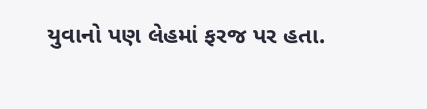યુવાનો પણ લેહમાં ફરજ પર હતા.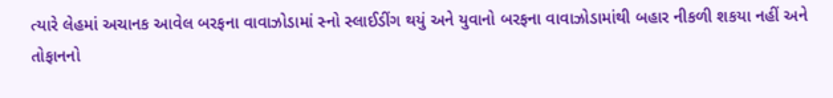ત્યારે લેહમાં અચાનક આવેલ બરફના વાવાઝોડામાં સ્નો સ્લાઈડીંગ થયું અને યુવાનો બરફના વાવાઝોડામાંથી બહાર નીકળી શકયા નહીં અને તોફાનનો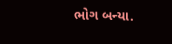ભોગ બન્યા.